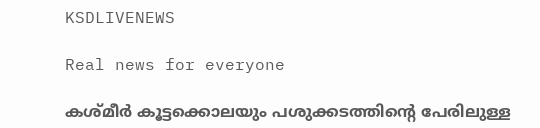KSDLIVENEWS

Real news for everyone

കശ്മീര്‍ കൂട്ടക്കൊലയും പശുക്കടത്തിന്റെ പേരിലുള്ള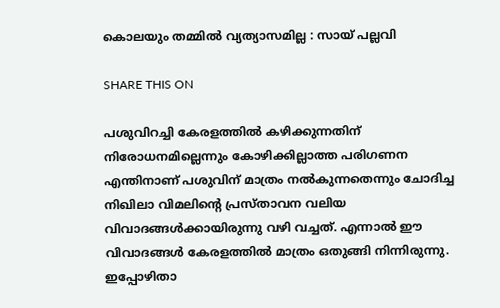കൊലയും തമ്മില്‍ വ്യത്യാസമില്ല : സായ് പല്ലവി

SHARE THIS ON

പശുവിറച്ചി കേരളത്തില്‍ കഴിക്കുന്നതിന് നിരോധനമില്ലെന്നും കോഴിക്കില്ലാത്ത പരിഗണന എന്തിനാണ് പശുവിന് മാത്രം നല്‍കുന്നതെന്നും ചോദിച്ച നിഖിലാ വിമലിന്റെ പ്രസ്താവന വലിയ വിവാദങ്ങള്‍ക്കായിരുന്നു വഴി വച്ചത്. എന്നാല്‍ ഈ വിവാദങ്ങള്‍ കേരളത്തില്‍ മാത്രം ഒതുങ്ങി നിന്നിരുന്നു. ഇപ്പോഴിതാ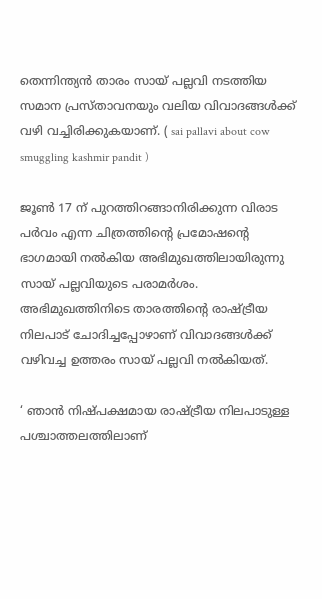തെന്നിന്ത്യന്‍ താരം സായ് പല്ലവി നടത്തിയ സമാന പ്രസ്താവനയും വലിയ വിവാദങ്ങള്‍ക്ക് വഴി വച്ചിരിക്കുകയാണ്. ( sai pallavi about cow smuggling kashmir pandit )

ജൂണ്‍ 17 ന് പുറത്തിറങ്ങാനിരിക്കുന്ന വിരാട പര്‍വം എന്ന ചിത്രത്തിന്റെ പ്രമോഷന്റെ ഭാഗമായി നല്‍കിയ അഭിമുഖത്തിലായിരുന്നു സായ് പല്ലവിയുടെ പരാമര്‍ശം. അഭിമുഖത്തിനിടെ താരത്തിന്റെ രാഷ്ട്രീയ നിലപാട് ചോദിച്ചപ്പോഴാണ് വിവാദങ്ങള്‍ക്ക് വഴിവച്ച ഉത്തരം സായ് പല്ലവി നല്‍കിയത്.

‘ ഞാന്‍ നിഷ്പക്ഷമായ രാഷ്ട്രീയ നിലപാടുള്ള പശ്ചാത്തലത്തിലാണ്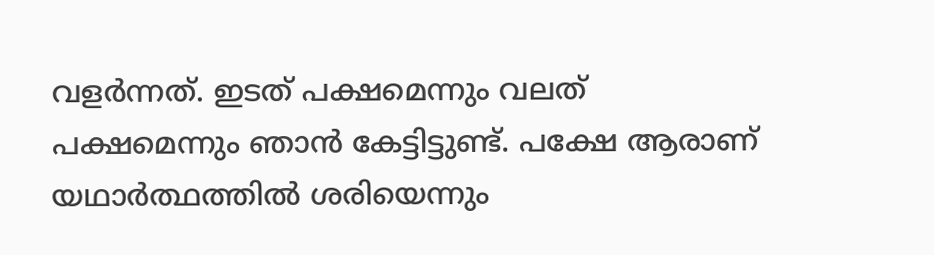വളര്‍ന്നത്. ഇടത് പക്ഷമെന്നും വലത് പക്ഷമെന്നും ഞാന്‍ കേട്ടിട്ടുണ്ട്. പക്ഷേ ആരാണ് യഥാര്‍ത്ഥത്തില്‍ ശരിയെന്നും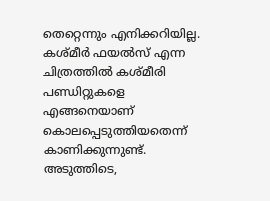തെറ്റെന്നും എനിക്കറിയില്ല. കശ്മീര്‍ ഫയല്‍സ് എന്ന ചിത്രത്തില്‍ കശ്മീരി പണ്ഡിറ്റുകളെ എങ്ങനെയാണ് കൊലപ്പെടുത്തിയതെന്ന് കാണിക്കുന്നുണ്ട്. അടുത്തിടെ,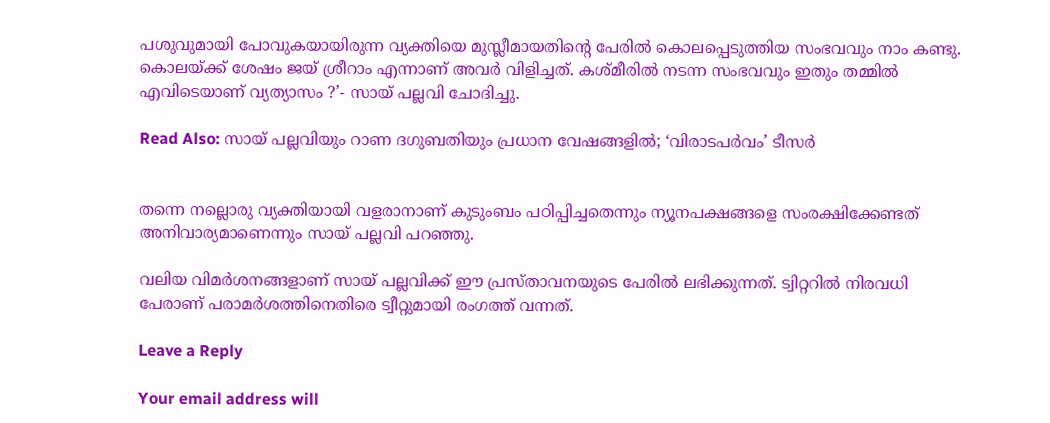പശുവുമായി പോവുകയായിരുന്ന വ്യക്തിയെ മുസ്ലീമായതിന്റെ പേരില്‍ കൊലപ്പെടുത്തിയ സംഭവവും നാം കണ്ടു. കൊലയ്ക്ക് ശേഷം ജയ് ശ്രീറാം എന്നാണ് അവര്‍ വിളിച്ചത്. കശ്മീരില്‍ നടന്ന സംഭവവും ഇതും തമ്മില്‍ എവിടെയാണ് വ്യത്യാസം ?’- സായ് പല്ലവി ചോദിച്ചു.

Read Also: സായ് പല്ലവിയും റാണ ദഗുബതിയും പ്രധാന വേഷങ്ങളില്‍; ‘വിരാടപര്‍വം’ ടീസര്‍


തന്നെ നല്ലൊരു വ്യക്തിയായി വളരാനാണ് കുടുംബം പഠിപ്പിച്ചതെന്നും ന്യൂനപക്ഷങ്ങളെ സംരക്ഷിക്കേണ്ടത് അനിവാര്യമാണെന്നും സായ് പല്ലവി പറഞ്ഞു.

വലിയ വിമര്‍ശനങ്ങളാണ് സായ് പല്ലവിക്ക് ഈ പ്രസ്താവനയുടെ പേരില്‍ ലഭിക്കുന്നത്. ട്വിറ്ററില്‍ നിരവധി പേരാണ് പരാമര്‍ശത്തിനെതിരെ ട്വീറ്റുമായി രംഗത്ത് വന്നത്.

Leave a Reply

Your email address will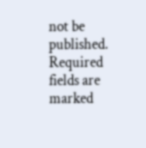not be published. Required fields are marked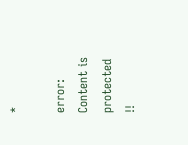*

error: Content is protected !!